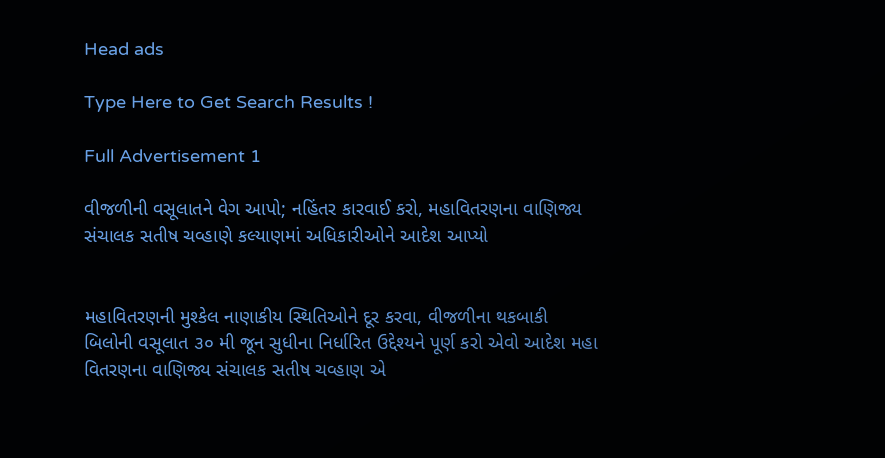Head ads

Type Here to Get Search Results !

Full Advertisement 1

વીજળીની વસૂલાતને વેગ આપો; નહિંતર કારવાઈ કરો, મહાવિતરણના વાણિજ્ય સંચાલક સતીષ ચવ્હાણે કલ્યાણમાં અધિકારીઓને આદેશ આપ્યો


મહાવિતરણની મુશ્કેલ નાણાકીય સ્થિતિઓને દૂર કરવા, વીજળીના થકબાકી બિલોની વસૂલાત ૩૦ મી જૂન સુધીના નિર્ધારિત ઉદ્દેશ્યને પૂર્ણ કરો એવો આદેશ મહા વિતરણના વાણિજ્ય સંચાલક સતીષ ચવ્હાણ એ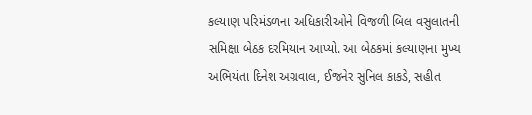કલ્યાણ પરિમંડળના અધિકારીઓને વિજળી બિલ વસુલાતની સમિક્ષા બેઠક દરમિયાન આપ્યો. આ બેઠકમાં કલ્યાણના મુખ્ય અભિયંતા દિનેશ અગ્રવાલ, ઈજનેર સુનિલ કાકડે, સહીત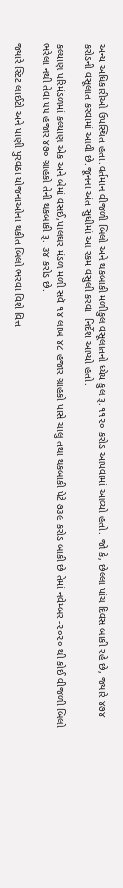અન્ય અધિકારીઓ ઉપસ્થિત હતા.વર્તમાન વીજળી બિલો અને થકબાકી મળીકુલ વસૂલાતનો ધ્યેય કુલ રૂ.૧૧૨૦ કરોડ આપવામાં આવ્યો હતો. જો કે, છેલ્લા પાંચ દિવસ બાકી રહે છે, જ્યારે ૪૭૪ કરોડની વસૂલાત કરવામાં આવી છે.જૂનના અંત સુધીમાં આ રકમ વસુલી કરવા  નિર્દેશ આપ્યો હતો.

કલ્યાણ પરિમંડળમાં કલ્યાણ એક અને બેમાં વસઈ,પાલઘર મંડળ મળી સવૅ ૧૪ લાખ ૪૮ હજાર ગ્રાહકો પાસે ચાલુ તથા થકબાકી પેટે ૭૩૯ કરોડ બાકી છે તેમાં નવેમ્બર -૨૦૨૦ થી કોઈ વીજળી બિલો ભરેલા નથી તેવા ૫૫ હજાર ૪૭૦ ગ્રાહકો તેની થકબાકી રૂ. ૩૪ કરોડ છે.

જ્યારે સ્ટિટ લાઈટો અને પાણી પુરવઠા યોજનાઓના થકીત બિલો ભરવા વિશે વિત્ત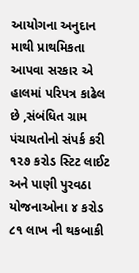આયોગના અનુદાન માથી પ્રાથમિકતા આપવા સરકાર એ હાલમાં પરિપત્ર કાઢેલ છે ,સંબંધિત ગ્રામ પંચાયતોનો સંપર્ક કરી ૧૨૭ કરોડ સ્ટિટ લાઈટ અને પાણી પુરવઠા યોજનાઓના ૪ કરોડ ૮૧ લાખ ની થકબાકી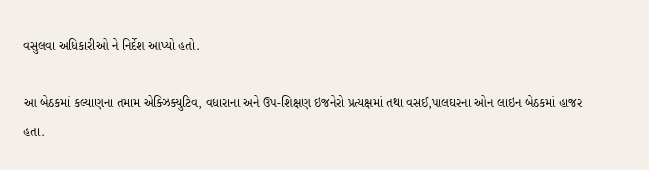વસુલવા અધિકારીઓ ને નિર્દેશ આપ્યો હતો.

આ બેઠકમાં કલ્યાણના તમામ એક્ઝિક્યુટિવ, વધારાના અને ઉપ-શિક્ષણ ઇજનેરો પ્રત્યક્ષમાં તથા વસઈ,પાલઘરના ઓન લાઇન બેઠકમાં હાજર હતા.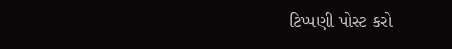ટિપ્પણી પોસ્ટ કરો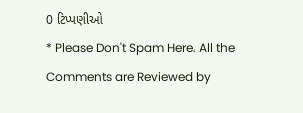0 ટિપ્પણીઓ
* Please Don't Spam Here. All the Comments are Reviewed by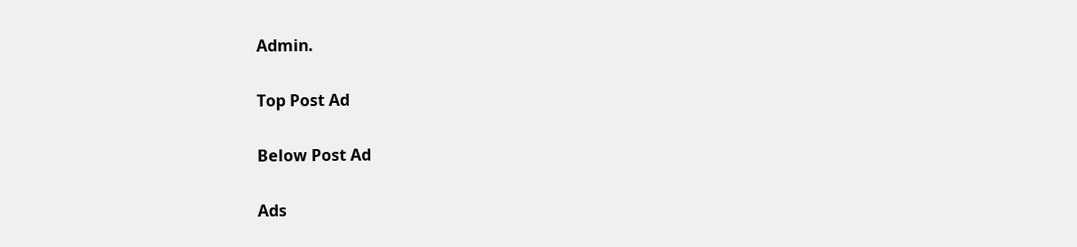Admin.

Top Post Ad

Below Post Ad

Ads